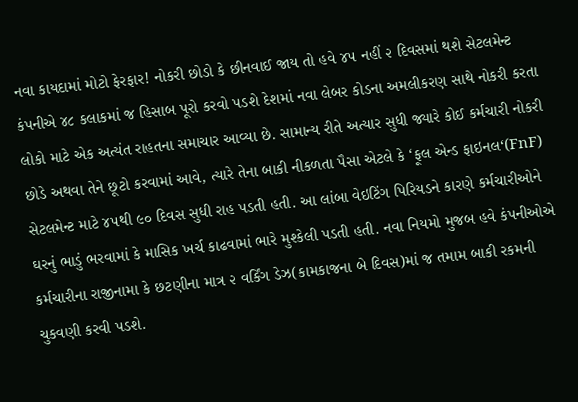નવા કાયદામાં મોટો ફેરફાર! નોકરી છોડો કે છીનવાઈ જાય તો હવે ૪૫ નહીં ૨ દિવસમાં થશે સેટલમેન્ટ કંપનીએ ૪૮ કલાકમાં જ હિસાબ પૂરો કરવો પડશે દેશમાં નવા લેબર કોડના અમલીકરણ સાથે નોકરી કરતા લોકો માટે એક અત્યંત રાહતના સમાચાર આવ્યા છે. સામાન્ય રીતે અત્યાર સુધી જ્યારે કોઈ કર્મચારી નોકરી છોડે અથવા તેને છૂટો કરવામાં આવે, ત્યારે તેના બાકી નીકળતા પૈસા એટલે કે ‘ફૂલ એન્ડ ફાઇનલ‘(FnF) સેટલમેન્ટ માટે ૪૫થી ૯૦ દિવસ સુધી રાહ પડતી હતી. આ લાંબા વેઇટિંગ પિરિયડને કારણે કર્મચારીઓને ઘરનું ભાડું ભરવામાં કે માસિક ખર્ચ કાઢવામાં ભારે મુશ્કેલી પડતી હતી. નવા નિયમો મુજબ હવે કંપનીઓએ કર્મચારીના રાજીનામા કે છટણીના માત્ર ૨ વર્કિંગ ડેઝ(કામકાજના બે દિવસ)માં જ તમામ બાકી રકમની ચુકવણી કરવી પડશે.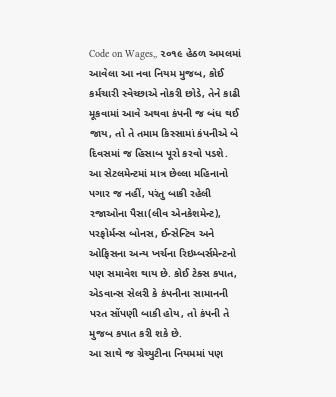Code on Wages,, ૨૦૧૯ હેઠળ અમલમાં આવેલા આ નવા નિયમ મુજબ, કોઈ કર્મચારી સ્વેચ્છાએ નોકરી છોડે, તેને કાઢી મૂકવામાં આવે અથવા કંપની જ બંધ થઈ જાય, તો તે તમામ કિસ્સામાં કંપનીએ બે દિવસમાં જ હિસાબ પૂરો કરવો પડશે. આ સેટલમેન્ટમાં માત્ર છેલ્લા મહિનાનો પગાર જ નહીં, પરંતુ બાકી રહેલી રજાઓના પૈસા(લીવ એનકેશમેન્ટ), પરફોર્મન્સ બોનસ, ઈન્સેન્ટિવ અને ઓફિસના અન્ય ખર્ચના રિઇમ્બર્સમેન્ટનો પણ સમાવેશ થાય છે. કોઈ ટેક્સ કપાત, એડવાન્સ સેલરી કે કંપનીના સામાનની પરત સોંપણી બાકી હોય, તો કંપની તે મુજબ કપાત કરી શકે છે.
આ સાથે જ ગ્રેચ્યુટીના નિયમમાં પણ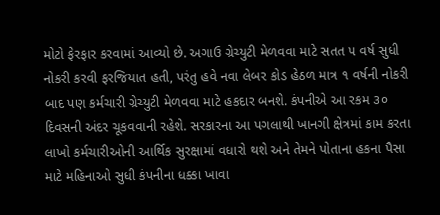મોટો ફેરફાર કરવામાં આવ્યો છે. અગાઉ ગ્રેચ્યુટી મેળવવા માટે સતત ૫ વર્ષ સુધી નોકરી કરવી ફરજિયાત હતી, પરંતુ હવે નવા લેબર કોડ હેઠળ માત્ર ૧ વર્ષની નોકરી બાદ પણ કર્મચારી ગ્રેચ્યુટી મેળવવા માટે હકદાર બનશે. કંપનીએ આ રકમ ૩૦ દિવસની અંદર ચૂકવવાની રહેશે. સરકારના આ પગલાથી ખાનગી ક્ષેત્રમાં કામ કરતા લાખો કર્મચારીઓની આર્થિક સુરક્ષામાં વધારો થશે અને તેમને પોતાના હકના પૈસા માટે મહિનાઓ સુધી કંપનીના ધક્કા ખાવા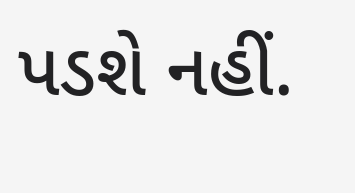પડશે નહીં.